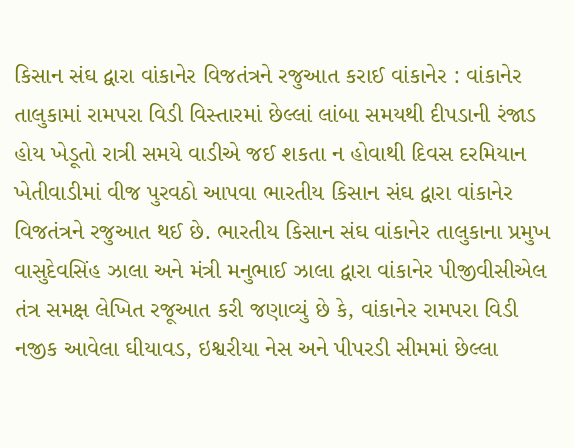કિસાન સંઘ દ્વારા વાંકાનેર વિજતંત્રને રજુઆત કરાઈ વાંકાનેર : વાંકાનેર તાલુકામાં રામપરા વિડી વિસ્તારમાં છેલ્લાં લાંબા સમયથી દીપડાની રંજાડ હોય ખેડૂતો રાત્રી સમયે વાડીએ જઈ શકતા ન હોવાથી દિવસ દરમિયાન ખેતીવાડીમાં વીજ પુરવઠો આપવા ભારતીય કિસાન સંઘ દ્વારા વાંકાનેર વિજતંત્રને રજુઆત થઈ છે. ભારતીય કિસાન સંઘ વાંકાનેર તાલુકાના પ્રમુખ વાસુદેવસિંહ ઝાલા અને મંત્રી મનુભાઈ ઝાલા દ્વારા વાંકાનેર પીજીવીસીએલ તંત્ર સમક્ષ લેખિત રજૂઆત કરી જણાવ્યું છે કે, વાંકાનેર રામપરા વિડી નજીક આવેલા ઘીયાવડ, ઇશ્વરીયા નેસ અને પીપરડી સીમમાં છેલ્લા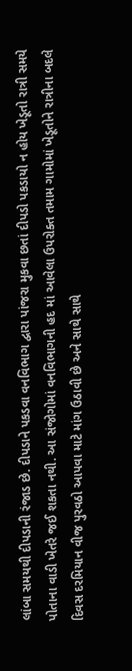લાંબા સમયથી દીપડાની રંજાડ છે. દીપડાને પકડવા વનવિભાગ દ્વારા પાંજરા મુકવા છતાં દીપડો પકડાયો ન હોય ખેડૂતો રાત્રી સમયે પોતાના વાડી ખેતરે જઈ શકતા નથી. આ સંજોગોમાં વનવિભાગની હદ માં આવેલા ઉપરોક્ત તમામ ગામોમાં ખેડૂતોને રાત્રીના બદલે દિવસ દરમિયાન વીજ પુરવઠો આપવા માટે માંગ ઉઠાવી છે અને સાથે સાથે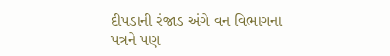દીપડાની રંજાડ અંગે વન વિભાગના પત્રને પણ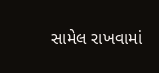સામેલ રાખવામાં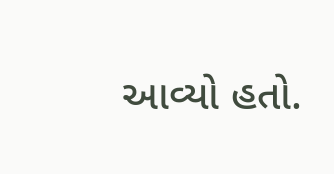આવ્યો હતો.